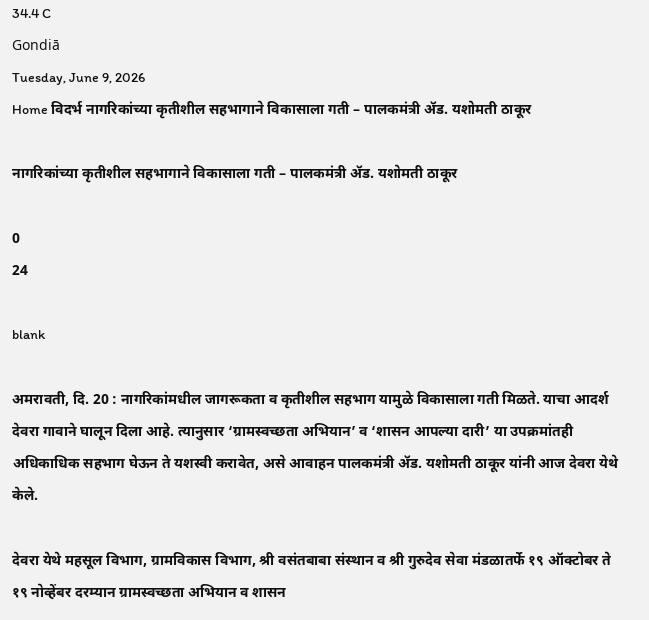34.4 C
Gondiā
Tuesday, June 9, 2026
Home विदर्भ नागरिकांच्या कृतीशील सहभागाने विकासाला गती – पालकमंत्री ॲड. यशोमती ठाकूर

नागरिकांच्या कृतीशील सहभागाने विकासाला गती – पालकमंत्री ॲड. यशोमती ठाकूर

0
24

blank

अमरावती, दि. 20 : नागरिकांमधील जागरूकता व कृतीशील सहभाग यामुळे विकासाला गती मिळते. याचा आदर्श देवरा गावाने घालून दिला आहे. त्यानुसार ‘ग्रामस्वच्छता अभियान’ व ‘शासन आपल्या दारी’ या उपक्रमांतही अधिकाधिक सहभाग घेऊन ते यशस्वी करावेत, असे आवाहन पालकमंत्री ॲड. यशोमती ठाकूर यांनी आज देवरा येथे केले.

देवरा येथे महसूल विभाग, ग्रामविकास विभाग, श्री वसंतबाबा संस्थान व श्री गुरुदेव सेवा मंडळातर्फे १९ ऑक्टोबर ते १९ नोव्हेंबर दरम्यान ग्रामस्वच्छता अभियान व शासन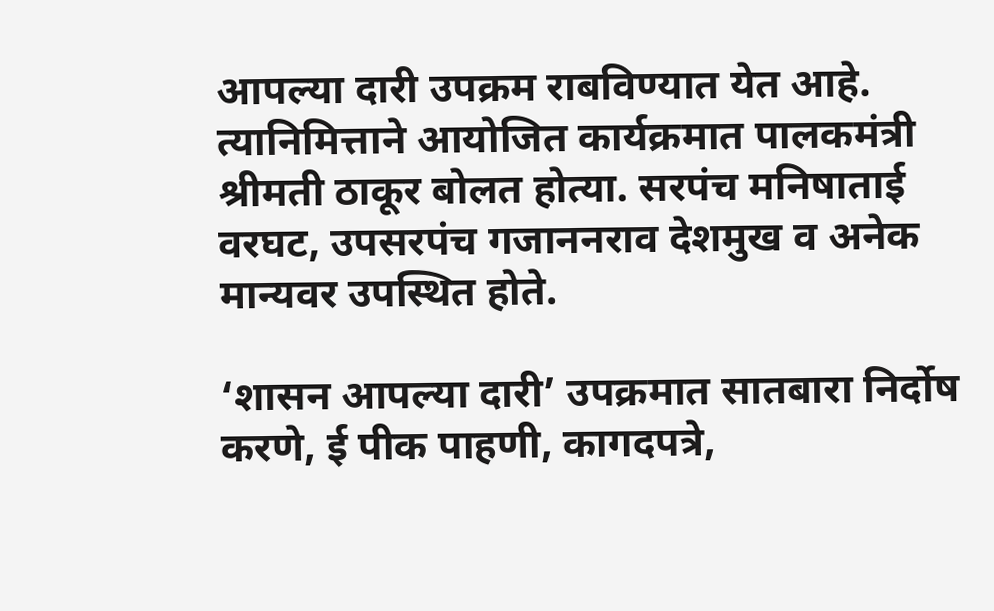आपल्या दारी उपक्रम राबविण्यात येत आहे. त्यानिमित्ताने आयोजित कार्यक्रमात पालकमंत्री श्रीमती ठाकूर बोलत होत्या. सरपंच मनिषाताई वरघट, उपसरपंच गजाननराव देशमुख व अनेक मान्यवर उपस्थित होते.

‘शासन आपल्या दारी’ उपक्रमात सातबारा निर्दोष करणे, ई पीक पाहणी, कागदपत्रे,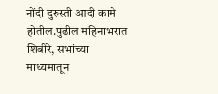नोंदी दुरुस्ती आदी कामे होतील.पुढील महिनाभरात शिबीरे, सभांच्या माध्यमातून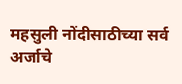महसुली नोंदीसाठीच्या सर्व अर्जाचे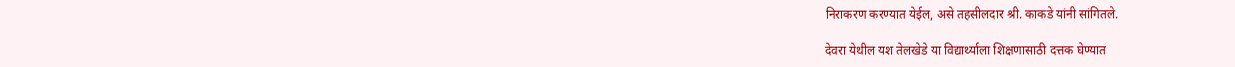निराकरण करण्यात येईल, असे तहसीलदार श्री. काकडे यांनी सांगितले.

देवरा येथील यश तेलखेडे या विद्यार्थ्याला शिक्षणासाठी दत्तक घेण्यात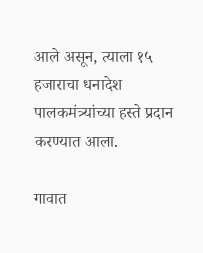आले असून, त्याला १५ हजाराचा धनादेश पालकमंत्र्यांच्या हस्ते प्रदान करण्यात आला.

गावात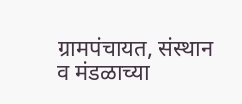ग्रामपंचायत, संस्थान व मंडळाच्या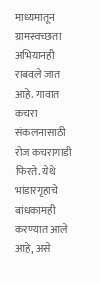माध्यमातून ग्रामस्वच्छता अभियानही राबवले जात आहे. गावात कचरा संकलनासाठी रोज कचरागाडी फिरते. येथे भांडारगृहाचे बांधकामही करण्यात आले आहे, असे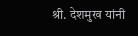श्री. देशमुख यांनी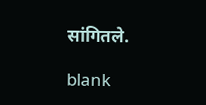सांगितले.

blank